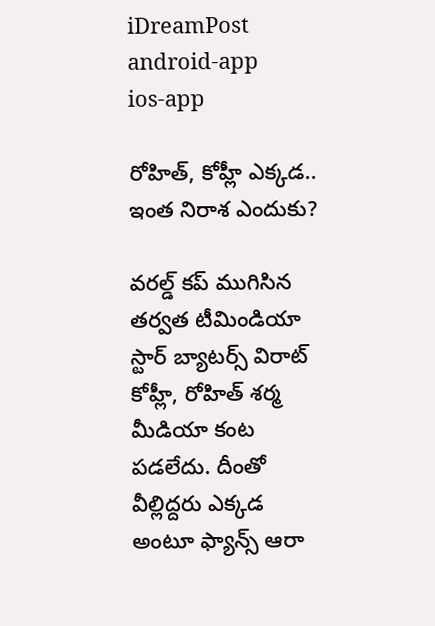iDreamPost
android-app
ios-app

రోహిత్, కోహ్లీ ఎక్కడ.. ఇంత నిరాశ ఎందుకు?

వరల్డ్ కప్ ముగిసిన తర్వత టీమిండియా స్టార్ బ్యాటర్స్ విరాట్ కోహ్లీ, రోహిత్ శర్మ మీడియా కంట పడలేదు. దీంతో వీల్లిద్దరు ఎక్కడ అంటూ ఫ్యాన్స్ ఆరా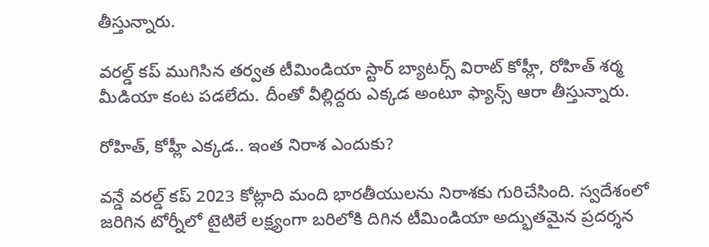తీస్తున్నారు.

వరల్డ్ కప్ ముగిసిన తర్వత టీమిండియా స్టార్ బ్యాటర్స్ విరాట్ కోహ్లీ, రోహిత్ శర్మ మీడియా కంట పడలేదు. దీంతో వీల్లిద్దరు ఎక్కడ అంటూ ఫ్యాన్స్ ఆరా తీస్తున్నారు.

రోహిత్, కోహ్లీ ఎక్కడ.. ఇంత నిరాశ ఎందుకు?

వన్డే వరల్డ్ కప్ 2023 కోట్లాది మంది భారతీయులను నిరాశకు గురిచేసింది. స్వదేశంలో జరిగిన టోర్నీలో టైటిలే లక్ష్యంగా బరిలోకి దిగిన టీమిండియా అద్భుతమైన ప్రదర్శన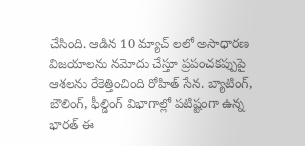చేసింది. ఆడిన 10 మ్యాచ్ లలో అసాధారణ విజయాలను నమోదు చేస్తూ ప్రపంచకప్పుపై ఆశలను రేకెత్తించింది రోహిత్ సేన. బ్యాటింగ్, బౌలింగ్, ఫీల్డింగ్ విభాగాల్లో పటిష్టంగా ఉన్న భారత్ ఈ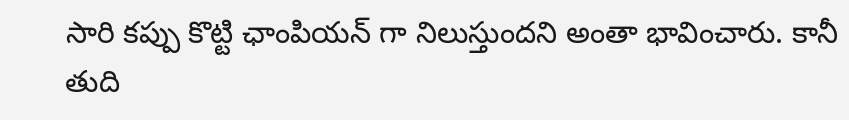సారి కప్పు కొట్టి ఛాంపియన్ గా నిలుస్తుందని అంతా భావించారు. కానీ తుది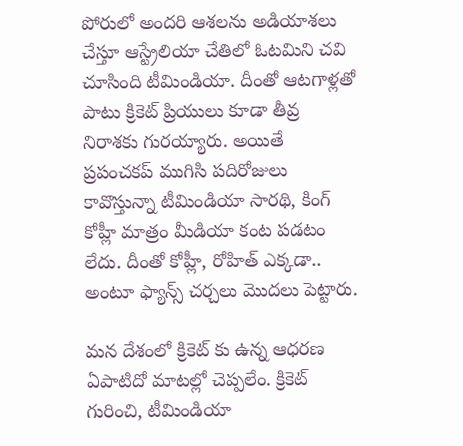పోరులో అందరి ఆశలను అడియాశలు చేస్తూ ఆస్ట్రేలియా చేతిలో ఓటమిని చవి చూసింది టీమిండియా. దీంతో ఆటగాళ్లతో పాటు క్రికెట్ ప్రియులు కూడా తీవ్ర నిరాశకు గురయ్యారు. అయితే ప్రపంచకప్ ముగిసి పదిరోజులు కావొస్తున్నా టీమిండియా సారథి, కింగ్ కోహ్లీ మాత్రం మీడియా కంట పడటం లేదు. దీంతో కోహ్లీ, రోహిత్ ఎక్కడా.. అంటూ ఫ్యాన్స్ చర్చలు మొదలు పెట్టారు.

మన దేశంలో క్రికెట్ కు ఉన్న ఆధరణ ఏపాటిదో మాటల్లో చెప్పలేం. క్రికెట్ గురించి, టీమిండియా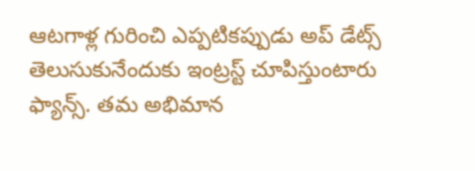ఆటగాళ్ల గురించి ఎప్పటికప్పుడు అప్ డేట్స్ తెలుసుకునేందుకు ఇంట్రస్ట్ చూపిస్తుంటారు ఫ్యాన్స్. తమ అభిమాన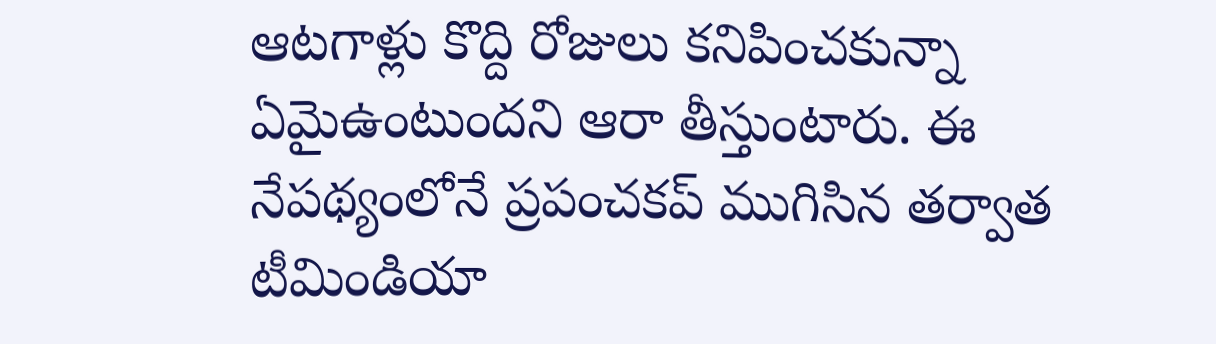ఆటగాళ్లు కొద్ది రోజులు కనిపించకున్నా ఏమైఉంటుందని ఆరా తీస్తుంటారు. ఈ నేపథ్యంలోనే ప్రపంచకప్ ముగిసిన తర్వాత టీమిండియా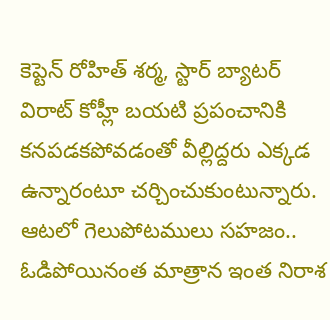కెప్టెన్ రోహిత్ శర్మ, స్టార్ బ్యాటర్ విరాట్ కోహ్లీ బయటి ప్రపంచానికి కనపడకపోవడంతో వీల్లిద్దరు ఎక్కడ ఉన్నారంటూ చర్చించుకుంటున్నారు. ఆటలో గెలుపోటములు సహజం.. ఓడిపోయినంత మాత్రాన ఇంత నిరాశ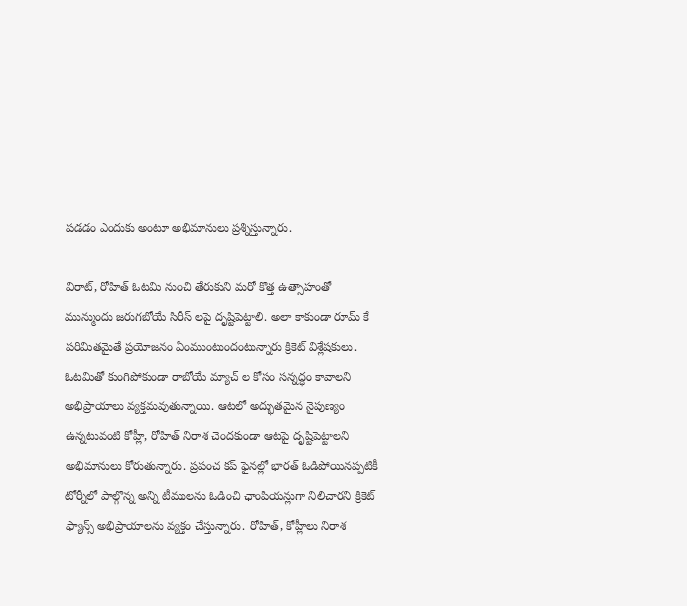పడడం ఎందుకు అంటూ అభిమానులు ప్రశ్నిస్తున్నారు.

విరాట్, రోహిత్ ఓటమి నుంచి తేరుకుని మరో కొత్త ఉత్సాహంతో మున్ముందు జరుగబోయే సిరీస్ లపై దృష్టిపెట్టాలి. అలా కాకుండా రూమ్ కే పరిమితమైతే ప్రయోజనం ఏంముంటుందంటున్నారు క్రికెట్ విశ్లేషకులు. ఓటమితో కుంగిపోకుండా రాబోయే మ్యాచ్ ల కోసం సన్నద్ధం కావాలని అభిప్రాయాలు వ్యక్తమవుతున్నాయి. ఆటలో అద్భుతమైన నైపుణ్యం ఉన్నటువంటి కోహ్లీ, రోహిత్ నిరాశ చెందకుండా ఆటపై దృష్టిపెట్టాలని అభిమానులు కోరుతున్నారు. ప్రపంచ కప్ ఫైనల్లో భారత్ ఓడిపోయినప్పటికీ టోర్నీలో పాల్గొన్న అన్ని టీములను ఓడించి ఛాంపియన్లుగా నిలిచారని క్రికెట్ ఫ్యాన్స్ అభిప్రాయాలను వ్యక్తం చేస్తున్నారు. రోహిత్, కోహ్లీలు నిరాశ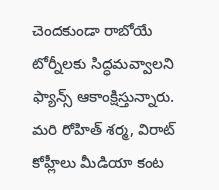చెందకుండా రాబోయే టోర్నీలకు సిద్ధమవ్వాలని ఫ్యాన్స్ ఆకాంక్షిస్తున్నారు. మరి రోహిత్ శర్మ, విరాట్ కోహ్లీలు మీడియా కంట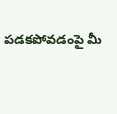పడకపోవడంపై మీ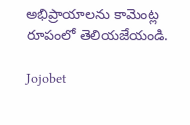అభిప్రాయాలను కామెంట్ల రూపంలో తెలియజేయండి.

Jojobet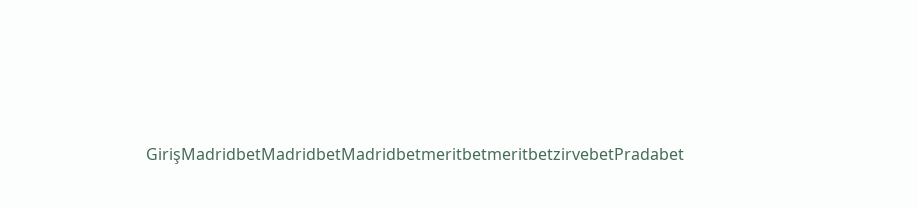GirişMadridbetMadridbetMadridbetmeritbetmeritbetzirvebetPradabet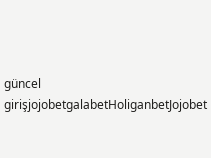güncel girişjojobetgalabetHoliganbetJojobet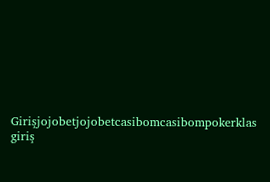Girişjojobetjojobetcasibomcasibompokerklas giriş